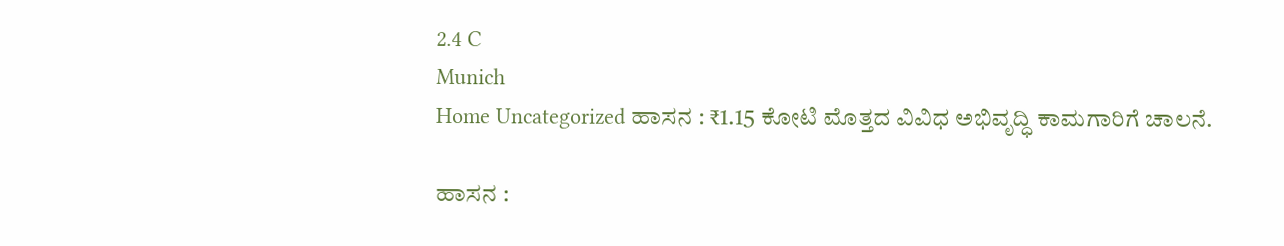2.4 C
Munich
Home Uncategorized ಹಾಸನ : ₹1.15 ಕೋಟಿ ಮೊತ್ತದ ವಿವಿಧ ಅಭಿವೃದ್ಧಿ ಕಾಮಗಾರಿಗೆ ಚಾಲನೆ.

ಹಾಸನ :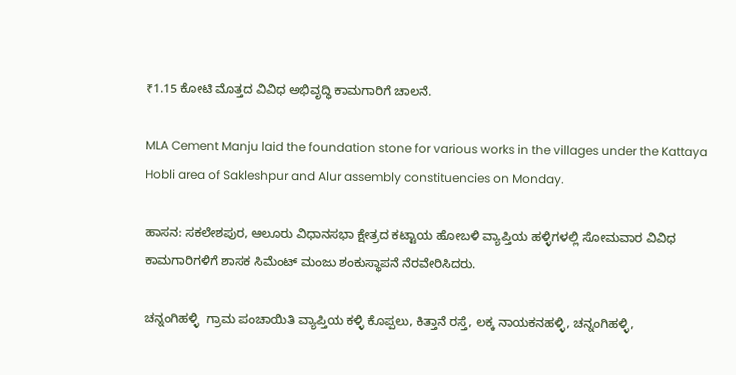₹1.15 ಕೋಟಿ ಮೊತ್ತದ ವಿವಿಧ ಅಭಿವೃದ್ಧಿ ಕಾಮಗಾರಿಗೆ ಚಾಲನೆ.

MLA Cement Manju laid the foundation stone for various works in the villages under the Kattaya Hobli area of Sakleshpur and Alur assembly constituencies on Monday.

ಹಾಸನ: ಸಕಲೇಶಪುರ, ಆಲೂರು ವಿಧಾನಸಭಾ ಕ್ಷೇತ್ರದ ಕಟ್ಟಾಯ ಹೋಬಳಿ ವ್ಯಾಪ್ತಿಯ ಹಳ್ಳಿಗಳಲ್ಲಿ ಸೋಮವಾರ ವಿವಿಧ ಕಾಮಗಾರಿಗಳಿಗೆ ಶಾಸಕ ಸಿಮೆಂಟ್ ಮಂಜು ಶಂಕುಸ್ಥಾಪನೆ ನೆರವೇರಿಸಿದರು.

ಚನ್ನಂಗಿಹಳ್ಳಿ  ಗ್ರಾಮ ಪಂಚಾಯಿತಿ ವ್ಯಾಪ್ತಿಯ ಕಳ್ಳಿ ಕೊಪ್ಪಲು, ಕಿತ್ತಾನೆ ರಸ್ತೆ, ಲಕ್ಕ ನಾಯಕನಹಳ್ಳಿ, ಚನ್ನಂಗಿಹಳ್ಳಿ,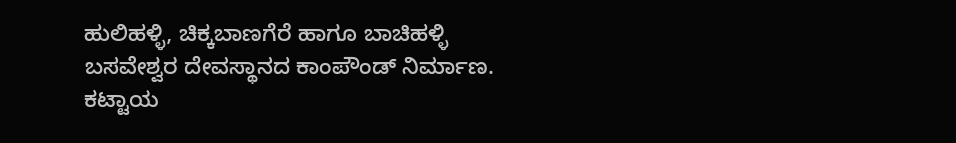ಹುಲಿಹಳ್ಳಿ, ಚಿಕ್ಕಬಾಣಗೆರೆ ಹಾಗೂ ಬಾಚಿಹಳ್ಳಿ  ಬಸವೇಶ್ವರ ದೇವಸ್ಥಾನದ ಕಾಂಪೌಂಡ್ ನಿರ್ಮಾಣ. ಕಟ್ಟಾಯ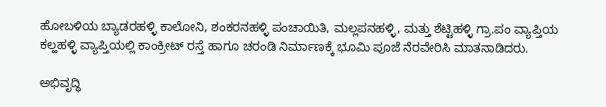ಹೋಬಳಿಯ ಬ್ಯಾಡರಹಳ್ಳಿ ಕಾಲೋನಿ, ಶಂಕರನಹಳ್ಳಿ ಪಂಚಾಯಿತಿ, ಮಲ್ಲಪನಹಳ್ಳಿ, ಮತ್ತು ಶೆಟ್ಟಿಹಳ್ಳಿ ಗ್ರಾ.ಪಂ ವ್ಯಾಪ್ತಿಯ ಕಲ್ಹಹಳ್ಳಿ ವ್ಯಾಪ್ತಿಯಲ್ಲಿ ಕಾಂಕ್ರೀಟ್ ರಸ್ತೆ ಹಾಗೂ ಚರಂಡಿ ನಿರ್ಮಾಣಕ್ಕೆ ಭೂಮಿ ಪೂಜೆ ನೆರವೇರಿಸಿ ಮಾತನಾಡಿದರು.

ಅಭಿವೃದ್ಧಿ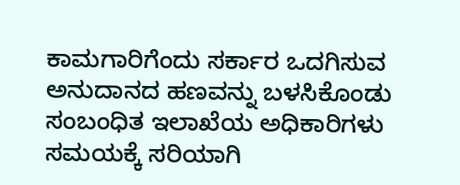ಕಾಮಗಾರಿಗೆಂದು ಸರ್ಕಾರ ಒದಗಿಸುವ ಅನುದಾನದ ಹಣವನ್ನು ಬಳಸಿಕೊಂಡು ಸಂಬಂಧಿತ ಇಲಾಖೆಯ ಅಧಿಕಾರಿಗಳು ಸಮಯಕ್ಕೆ ಸರಿಯಾಗಿ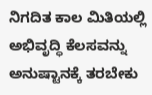ನಿಗದಿತ ಕಾಲ ಮಿತಿಯಲ್ಲಿ ಅಭಿವೃದ್ಧಿ ಕೆಲಸವನ್ನು ಅನುಷ್ಟಾನಕ್ಕೆ ತರಬೇಕು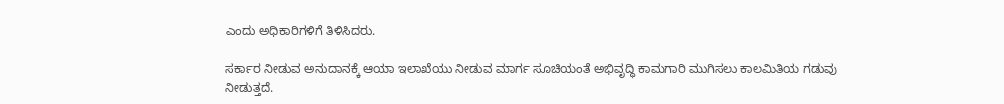ಎಂದು ಅಧಿಕಾರಿಗಳಿಗೆ ತಿಳಿಸಿದರು.

ಸರ್ಕಾರ ನೀಡುವ ಅನುದಾನಕ್ಕೆ ಆಯಾ ಇಲಾಖೆಯು ನೀಡುವ ಮಾರ್ಗ ಸೂಚಿಯಂತೆ ಅಭಿವೃದ್ಧಿ ಕಾಮಗಾರಿ ಮುಗಿಸಲು ಕಾಲಮಿತಿಯ ಗಡುವು ನೀಡುತ್ತದೆ.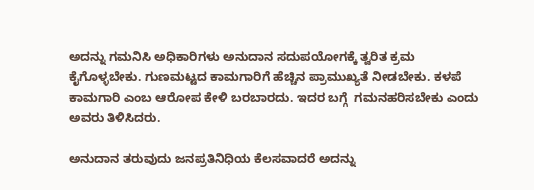ಅದನ್ನು ಗಮನಿಸಿ ಅಧಿಕಾರಿಗಳು ಅನುದಾನ ಸದುಪಯೋಗಕ್ಕೆ ತ್ವರಿತ ಕ್ರಮ ಕೈಗೊಳ್ಳಬೇಕು. ಗುಣಮಟ್ಟದ ಕಾಮಗಾರಿಗೆ ಹೆಚ್ಚಿನ ಪ್ರಾಮುಖ್ಯತೆ ನೀಡಬೇಕು. ಕಳಪೆ ಕಾಮಗಾರಿ ಎಂಬ ಆರೋಪ ಕೇಳಿ ಬರಬಾರದು. ಇದರ ಬಗ್ಗೆ  ಗಮನಹರಿಸಬೇಕು ಎಂದು ಅವರು ತಿಳಿಸಿದರು.

ಅನುದಾನ ತರುವುದು ಜನಪ್ರತಿನಿಧಿಯ ಕೆಲಸವಾದರೆ ಅದನ್ನು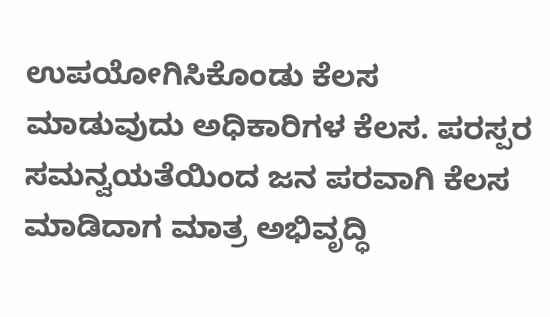ಉಪಯೋಗಿಸಿಕೊಂಡು ಕೆಲಸ ಮಾಡುವುದು ಅಧಿಕಾರಿಗಳ ಕೆಲಸ. ಪರಸ್ಪರ ಸಮನ್ವಯತೆಯಿಂದ ಜನ ಪರವಾಗಿ ಕೆಲಸ ಮಾಡಿದಾಗ ಮಾತ್ರ ಅಭಿವೃದ್ಧಿ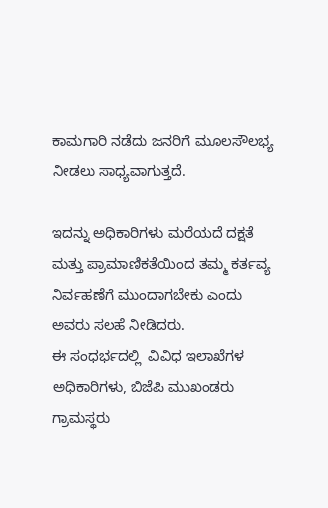ಕಾಮಗಾರಿ ನಡೆದು ಜನರಿಗೆ ಮೂಲಸೌಲಭ್ಯ ನೀಡಲು ಸಾಧ್ಯವಾಗುತ್ತದೆ.

ಇದನ್ನು ಅಧಿಕಾರಿಗಳು ಮರೆಯದೆ ದಕ್ಷತೆ ಮತ್ತು ಪ್ರಾಮಾಣಿಕತೆಯಿಂದ ತಮ್ಮ ಕರ್ತವ್ಯ ನಿರ್ವಹಣೆಗೆ ಮುಂದಾಗಬೇಕು ಎಂದು ಅವರು ಸಲಹೆ ನೀಡಿದರು.
ಈ ಸಂಧರ್ಭದಲ್ಲಿ  ವಿವಿಧ ಇಲಾಖೆಗಳ ಅಧಿಕಾರಿಗಳು, ಬಿಜೆಪಿ ಮುಖಂಡರು ಗ್ರಾಮಸ್ಥರು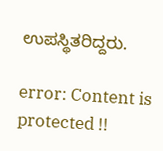ಉಪಸ್ಥಿತರಿದ್ದರು.

error: Content is protected !!